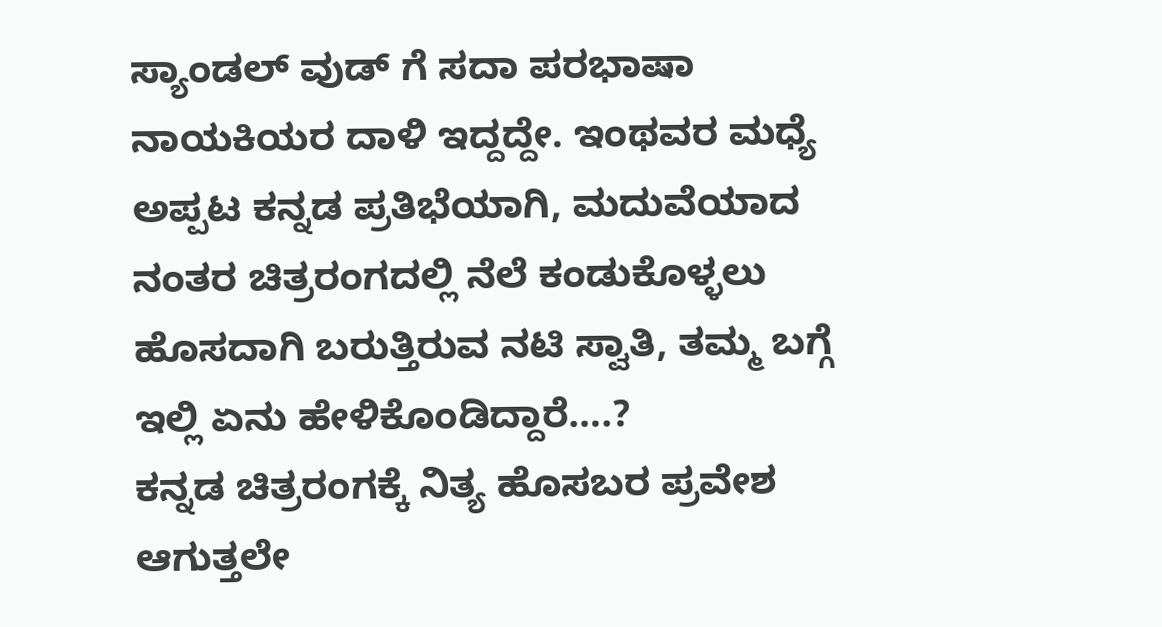ಸ್ಯಾಂಡಲ್ ವುಡ್ ಗೆ ಸದಾ ಪರಭಾಷಾ ನಾಯಕಿಯರ ದಾಳಿ ಇದ್ದದ್ದೇ. ಇಂಥವರ ಮಧ್ಯೆ ಅಪ್ಪಟ ಕನ್ನಡ ಪ್ರತಿಭೆಯಾಗಿ, ಮದುವೆಯಾದ ನಂತರ ಚಿತ್ರರಂಗದಲ್ಲಿ ನೆಲೆ ಕಂಡುಕೊಳ್ಳಲು ಹೊಸದಾಗಿ ಬರುತ್ತಿರುವ ನಟಿ ಸ್ವಾತಿ, ತಮ್ಮ ಬಗ್ಗೆ ಇಲ್ಲಿ ಏನು ಹೇಳಿಕೊಂಡಿದ್ದಾರೆ….?
ಕನ್ನಡ ಚಿತ್ರರಂಗಕ್ಕೆ ನಿತ್ಯ ಹೊಸಬರ ಪ್ರವೇಶ ಆಗುತ್ತಲೇ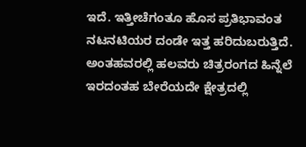ಇದೆ. ಇತ್ತೀಚೆಗಂತೂ ಹೊಸ ಪ್ರತಿಭಾವಂತ ನಟನಟಿಯರ ದಂಡೇ ಇತ್ತ ಹರಿದುಬರುತ್ತಿದೆ. ಅಂತಹವರಲ್ಲಿ ಹಲವರು ಚಿತ್ರರಂಗದ ಹಿನ್ನೆಲೆ ಇರದಂತಹ ಬೇರೆಯದೇ ಕ್ಷೇತ್ರದಲ್ಲಿ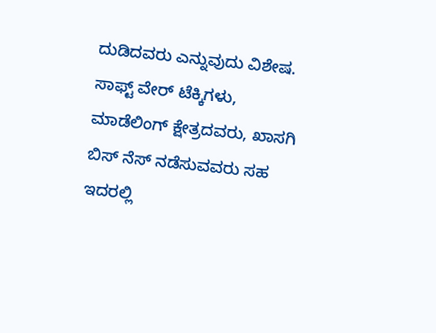ದುಡಿದವರು ಎನ್ನುವುದು ವಿಶೇಷ. ಸಾಫ್ಟ್ ವೇರ್ ಟೆಕ್ಕಿಗಳು, ಮಾಡೆಲಿಂಗ್ ಕ್ಷೇತ್ರದವರು, ಖಾಸಗಿ ಬಿಸ್ ನೆಸ್ ನಡೆಸುವವರು ಸಹ ಇದರಲ್ಲಿ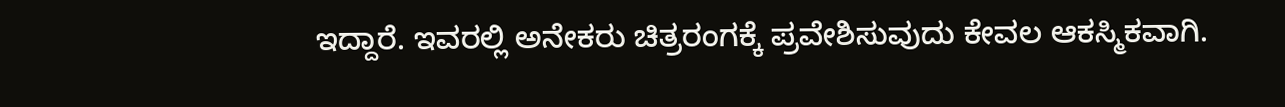ಇದ್ದಾರೆ. ಇವರಲ್ಲಿ ಅನೇಕರು ಚಿತ್ರರಂಗಕ್ಕೆ ಪ್ರವೇಶಿಸುವುದು ಕೇವಲ ಆಕಸ್ಮಿಕವಾಗಿ.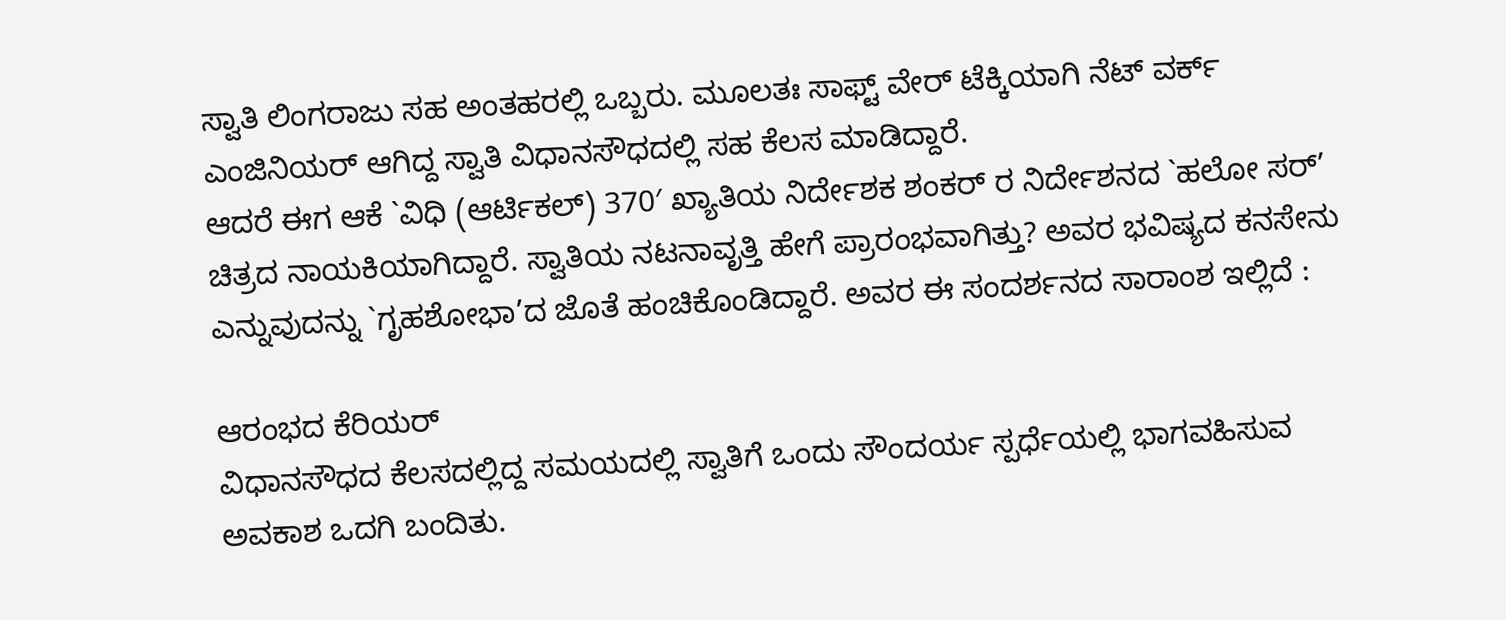ಸ್ವಾತಿ ಲಿಂಗರಾಜು ಸಹ ಅಂತಹರಲ್ಲಿ ಒಬ್ಬರು. ಮೂಲತಃ ಸಾಫ್ಟ್ ವೇರ್ ಟೆಕ್ಕಿಯಾಗಿ ನೆಟ್ ವರ್ಕ್ ಎಂಜಿನಿಯರ್ ಆಗಿದ್ದ ಸ್ವಾತಿ ವಿಧಾನಸೌಧದಲ್ಲಿ ಸಹ ಕೆಲಸ ಮಾಡಿದ್ದಾರೆ.
ಆದರೆ ಈಗ ಆಕೆ `ವಿಧಿ (ಆರ್ಟಿಕಲ್) 370′ ಖ್ಯಾತಿಯ ನಿರ್ದೇಶಕ ಶಂಕರ್ ರ ನಿರ್ದೇಶನದ `ಹಲೋ ಸರ್’ ಚಿತ್ರದ ನಾಯಕಿಯಾಗಿದ್ದಾರೆ. ಸ್ವಾತಿಯ ನಟನಾವೃತ್ತಿ ಹೇಗೆ ಪ್ರಾರಂಭವಾಗಿತ್ತು? ಅವರ ಭವಿಷ್ಯದ ಕನಸೇನು ಎನ್ನುವುದನ್ನು `ಗೃಹಶೋಭಾ’ದ ಜೊತೆ ಹಂಚಿಕೊಂಡಿದ್ದಾರೆ. ಅವರ ಈ ಸಂದರ್ಶನದ ಸಾರಾಂಶ ಇಲ್ಲಿದೆ :

ಆರಂಭದ ಕೆರಿಯರ್
ವಿಧಾನಸೌಧದ ಕೆಲಸದಲ್ಲಿದ್ದ ಸಮಯದಲ್ಲಿ ಸ್ವಾತಿಗೆ ಒಂದು ಸೌಂದರ್ಯ ಸ್ಪರ್ಧೆಯಲ್ಲಿ ಭಾಗವಹಿಸುವ ಅವಕಾಶ ಒದಗಿ ಬಂದಿತು.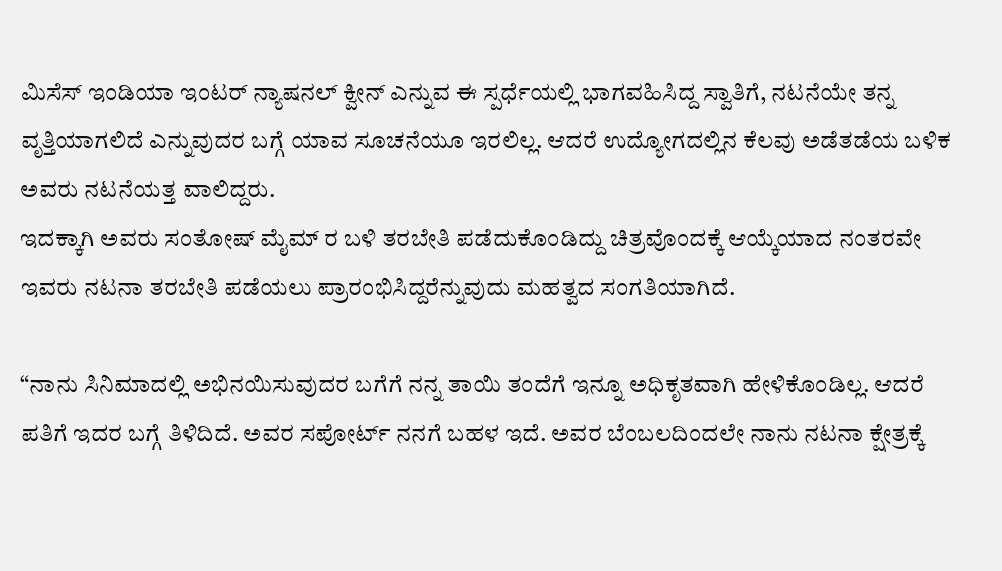ಮಿಸೆಸ್ ಇಂಡಿಯಾ ಇಂಟರ್ ನ್ಯಾಷನಲ್ ಕ್ವೀನ್ ಎನ್ನುವ ಈ ಸ್ಪರ್ಧೆಯಲ್ಲಿ ಭಾಗವಹಿಸಿದ್ದ ಸ್ವಾತಿಗೆ, ನಟನೆಯೇ ತನ್ನ ವೃತ್ತಿಯಾಗಲಿದೆ ಎನ್ನುವುದರ ಬಗ್ಗೆ ಯಾವ ಸೂಚನೆಯೂ ಇರಲಿಲ್ಲ. ಆದರೆ ಉದ್ಯೋಗದಲ್ಲಿನ ಕೆಲವು ಅಡೆತಡೆಯ ಬಳಿಕ ಅವರು ನಟನೆಯತ್ತ ವಾಲಿದ್ದರು.
ಇದಕ್ಕಾಗಿ ಅವರು ಸಂತೋಷ್ ಮೈಮ್ ರ ಬಳಿ ತರಬೇತಿ ಪಡೆದುಕೊಂಡಿದ್ದು ಚಿತ್ರವೊಂದಕ್ಕೆ ಆಯ್ಕೆಯಾದ ನಂತರವೇ ಇವರು ನಟನಾ ತರಬೇತಿ ಪಡೆಯಲು ಪ್ರಾರಂಭಿಸಿದ್ದರೆನ್ನುವುದು ಮಹತ್ವದ ಸಂಗತಿಯಾಗಿದೆ.

“ನಾನು ಸಿನಿಮಾದಲ್ಲಿ ಅಭಿನಯಿಸುವುದರ ಬಗೆಗೆ ನನ್ನ ತಾಯಿ ತಂದೆಗೆ ಇನ್ನೂ ಅಧಿಕೃತವಾಗಿ ಹೇಳಿಕೊಂಡಿಲ್ಲ. ಆದರೆ ಪತಿಗೆ ಇದರ ಬಗ್ಗೆ ತಿಳಿದಿದೆ. ಅವರ ಸಪೋರ್ಟ್ ನನಗೆ ಬಹಳ ಇದೆ. ಅವರ ಬೆಂಬಲದಿಂದಲೇ ನಾನು ನಟನಾ ಕ್ಷೇತ್ರಕ್ಕೆ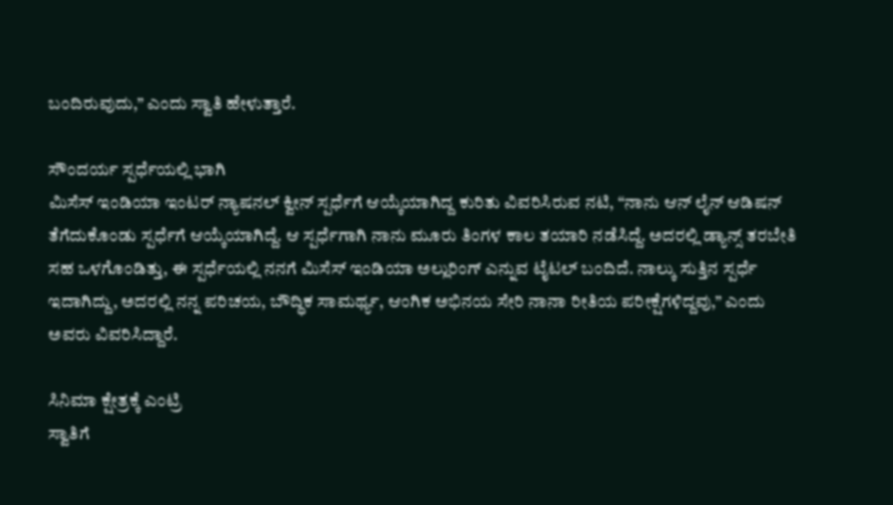ಬಂದಿರುವುದು,” ಎಂದು ಸ್ವಾತಿ ಹೇಳುತ್ತಾರೆ.

ಸೌಂದರ್ಯ ಸ್ಪರ್ಧೆಯಲ್ಲಿ ಭಾಗಿ
ಮಿಸೆಸ್ ಇಂಡಿಯಾ ಇಂಟರ್ ನ್ಯಾಷನಲ್ ಕ್ವೀನ್ ಸ್ಪರ್ಧೆಗೆ ಆಯ್ಕೆಯಾಗಿದ್ದ ಕುರಿತು ವಿವರಿಸಿರುವ ನಟಿ, “ನಾನು ಆನ್ ಲೈನ್ ಆಡಿಷನ್ ತೆಗೆದುಕೊಂಡು ಸ್ಪರ್ಧೆಗೆ ಆಯ್ಕೆಯಾಗಿದ್ದೆ. ಆ ಸ್ಪರ್ಧೆಗಾಗಿ ನಾನು ಮೂರು ತಿಂಗಳ ಕಾಲ ತಯಾರಿ ನಡೆಸಿದ್ದೆ. ಅದರಲ್ಲಿ ಡ್ಯಾನ್ಸ್ ತರಬೇತಿ ಸಹ ಒಳಗೊಂಡಿತ್ತು, ಈ ಸ್ಪರ್ಧೆಯಲ್ಲಿ ನನಗೆ ಮಿಸೆಸ್ ಇಂಡಿಯಾ ಅಲ್ಲುರಿಂಗ್ ಎನ್ನುವ ಟೈಟಲ್ ಬಂದಿದೆ. ನಾಲ್ಕು ಸುತ್ತಿನ ಸ್ಪರ್ಧೆ ಇದಾಗಿದ್ದು, ಅದರಲ್ಲಿ ನನ್ನ ಪರಿಚಯ, ಬೌದ್ಧಿಕ ಸಾಮರ್ಥ್ಯ, ಆಂಗಿಕ ಅಭಿನಯ ಸೇರಿ ನಾನಾ ರೀತಿಯ ಪರೀಕ್ಷೆಗಳಿದ್ದವು,” ಎಂದು ಅವರು ವಿವರಿಸಿದ್ದಾರೆ.

ಸಿನಿಮಾ ಕ್ಷೇತ್ರಕ್ಕೆ ಎಂಟ್ರಿ
ಸ್ವಾತಿಗೆ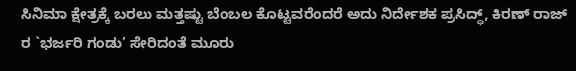ಸಿನಿಮಾ ಕ್ಷೇತ್ರಕ್ಕೆ ಬರಲು ಮತ್ತಷ್ಟು ಬೆಂಬಲ ಕೊಟ್ಟವರೆಂದರೆ ಅದು ನಿರ್ದೇಶಕ ಪ್ರಸಿದ್ಧ್, ಕಿರಣ್ ರಾಜ್ ರ `ಭರ್ಜರಿ ಗಂಡು’ ಸೇರಿದಂತೆ ಮೂರು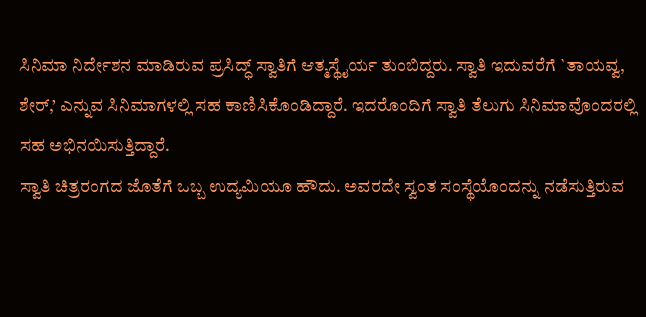ಸಿನಿಮಾ ನಿರ್ದೇಶನ ಮಾಡಿರುವ ಪ್ರಸಿದ್ಧ್ ಸ್ವಾತಿಗೆ ಆತ್ಮಸ್ಥೈರ್ಯ ತುಂಬಿದ್ದರು. ಸ್ವಾತಿ ಇದುವರೆಗೆ `ತಾಯವ್ವ, ಶೇರ್,’ ಎನ್ನುವ ಸಿನಿಮಾಗಳಲ್ಲಿ ಸಹ ಕಾಣಿಸಿಕೊಂಡಿದ್ದಾರೆ. ಇದರೊಂದಿಗೆ ಸ್ವಾತಿ ತೆಲುಗು ಸಿನಿಮಾವೊಂದರಲ್ಲಿ ಸಹ ಅಭಿನಯಿಸುತ್ತಿದ್ದಾರೆ.
ಸ್ವಾತಿ ಚಿತ್ರರಂಗದ ಜೊತೆಗೆ ಒಬ್ಬ ಉದ್ಯಮಿಯೂ ಹೌದು. ಅವರದೇ ಸ್ವಂತ ಸಂಸ್ಥೆಯೊಂದನ್ನು ನಡೆಸುತ್ತಿರುವ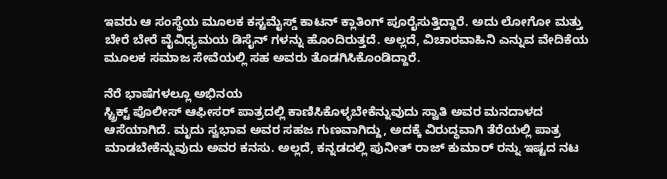ಇವರು ಆ ಸಂಸ್ಥೆಯ ಮೂಲಕ ಕಸ್ಟಮೈಸ್ಡ್ ಕಾಟನ್ ಕ್ಲಾತಿಂಗ್ ಪೂರೈಸುತ್ತಿದ್ದಾರೆ. ಅದು ಲೋಗೋ ಮತ್ತು ಬೇರೆ ಬೇರೆ ವೈವಿಧ್ಯಮಯ ಡಿಸೈನ್ ಗಳನ್ನು ಹೊಂದಿರುತ್ತದೆ. ಅಲ್ಲದೆ, ವಿಚಾರವಾಹಿನಿ ಎನ್ನುವ ವೇದಿಕೆಯ ಮೂಲಕ ಸಮಾಜ ಸೇವೆಯಲ್ಲಿ ಸಹ ಅವರು ತೊಡಗಿಸಿಕೊಂಡಿದ್ದಾರೆ.

ನೆರೆ ಭಾಷೆಗಳಲ್ಲೂ ಅಭಿನಯ
ಸ್ಟ್ರಿಕ್ಟ್ ಪೊಲೀಸ್ ಆಫೀಸರ್ ಪಾತ್ರದಲ್ಲಿ ಕಾಣಿಸಿಕೊಳ್ಳಬೇಕೆನ್ನುವುದು ಸ್ವಾತಿ ಅವರ ಮನದಾಳದ ಆಸೆಯಾಗಿದೆ. ಮೃದು ಸ್ವಭಾವ ಅವರ ಸಹಜ ಗುಣವಾಗಿದ್ದು, ಅದಕ್ಕೆ ವಿರುದ್ಧವಾಗಿ ತೆರೆಯಲ್ಲಿ ಪಾತ್ರ ಮಾಡಬೇಕೆನ್ನುವುದು ಅವರ ಕನಸು. ಅಲ್ಲದೆ, ಕನ್ನಡದಲ್ಲಿ ಪುನೀತ್ ರಾಜ್ ಕುಮಾರ್ ರನ್ನು ಇಷ್ಟದ ನಟ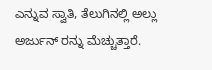ಎನ್ನುವ ಸ್ವಾತಿ, ತೆಲುಗಿನಲ್ಲಿ ಅಲ್ಲು ಅರ್ಜುನ್ ರನ್ನು ಮೆಚ್ಚುತ್ತಾರೆ.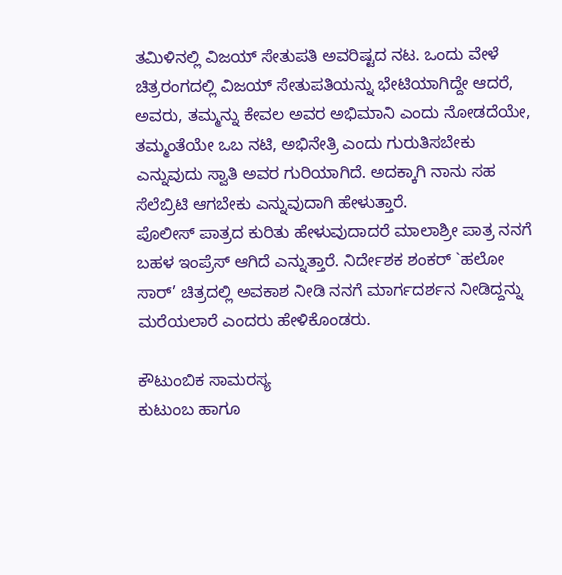ತಮಿಳಿನಲ್ಲಿ ವಿಜಯ್ ಸೇತುಪತಿ ಅವರಿಷ್ಟದ ನಟ. ಒಂದು ವೇಳೆ ಚಿತ್ರರಂಗದಲ್ಲಿ ವಿಜಯ್ ಸೇತುಪತಿಯನ್ನು ಭೇಟಿಯಾಗಿದ್ದೇ ಆದರೆ, ಅವರು, ತಮ್ಮನ್ನು ಕೇವಲ ಅವರ ಅಭಿಮಾನಿ ಎಂದು ನೋಡದೆಯೇ, ತಮ್ಮಂತೆಯೇ ಒಬ ನಟಿ, ಅಭಿನೇತ್ರಿ ಎಂದು ಗುರುತಿಸಬೇಕು ಎನ್ನುವುದು ಸ್ವಾತಿ ಅವರ ಗುರಿಯಾಗಿದೆ. ಅದಕ್ಕಾಗಿ ನಾನು ಸಹ ಸೆಲೆಬ್ರಿಟಿ ಆಗಬೇಕು ಎನ್ನುವುದಾಗಿ ಹೇಳುತ್ತಾರೆ.
ಪೊಲೀಸ್ ಪಾತ್ರದ ಕುರಿತು ಹೇಳುವುದಾದರೆ ಮಾಲಾಶ್ರೀ ಪಾತ್ರ ನನಗೆ ಬಹಳ ಇಂಪ್ರೆಸ್ ಆಗಿದೆ ಎನ್ನುತ್ತಾರೆ. ನಿರ್ದೇಶಕ ಶಂಕರ್ `ಹಲೋ ಸಾರ್’ ಚಿತ್ರದಲ್ಲಿ ಅವಕಾಶ ನೀಡಿ ನನಗೆ ಮಾರ್ಗದರ್ಶನ ನೀಡಿದ್ದನ್ನು ಮರೆಯಲಾರೆ ಎಂದರು ಹೇಳಿಕೊಂಡರು.

ಕೌಟುಂಬಿಕ ಸಾಮರಸ್ಯ
ಕುಟುಂಬ ಹಾಗೂ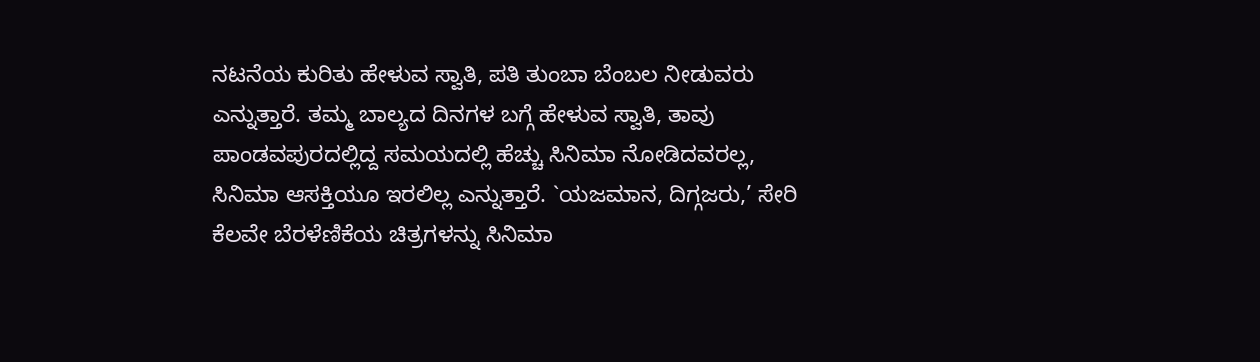ನಟನೆಯ ಕುರಿತು ಹೇಳುವ ಸ್ವಾತಿ, ಪತಿ ತುಂಬಾ ಬೆಂಬಲ ನೀಡುವರು ಎನ್ನುತ್ತಾರೆ. ತಮ್ಮ ಬಾಲ್ಯದ ದಿನಗಳ ಬಗ್ಗೆ ಹೇಳುವ ಸ್ವಾತಿ, ತಾವು ಪಾಂಡವಪುರದಲ್ಲಿದ್ದ ಸಮಯದಲ್ಲಿ ಹೆಚ್ಚು ಸಿನಿಮಾ ನೋಡಿದವರಲ್ಲ, ಸಿನಿಮಾ ಆಸಕ್ತಿಯೂ ಇರಲಿಲ್ಲ ಎನ್ನುತ್ತಾರೆ. `ಯಜಮಾನ, ದಿಗ್ಗಜರು,’ ಸೇರಿ ಕೆಲವೇ ಬೆರಳೆಣಿಕೆಯ ಚಿತ್ರಗಳನ್ನು ಸಿನಿಮಾ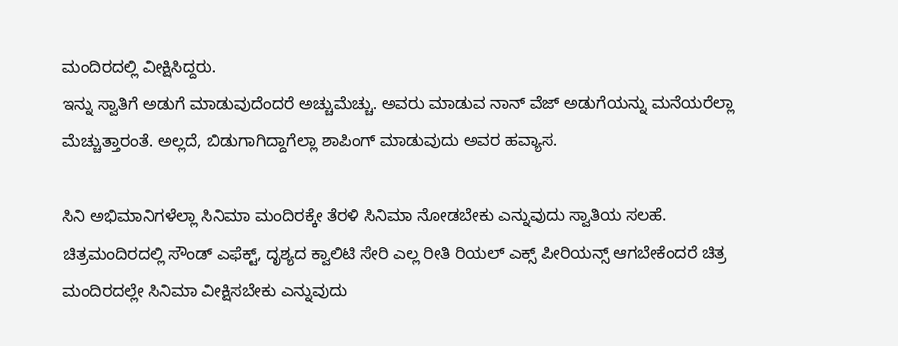ಮಂದಿರದಲ್ಲಿ ವೀಕ್ಷಿಸಿದ್ದರು.
ಇನ್ನು ಸ್ವಾತಿಗೆ ಅಡುಗೆ ಮಾಡುವುದೆಂದರೆ ಅಚ್ಚುಮೆಚ್ಚು. ಅವರು ಮಾಡುವ ನಾನ್ ವೆಜ್ ಅಡುಗೆಯನ್ನು ಮನೆಯರೆಲ್ಲಾ ಮೆಚ್ಚುತ್ತಾರಂತೆ. ಅಲ್ಲದೆ, ಬಿಡುಗಾಗಿದ್ದಾಗೆಲ್ಲಾ ಶಾಪಿಂಗ್ ಮಾಡುವುದು ಅವರ ಹವ್ಯಾಸ.

ಸಿನಿ ಅಭಿಮಾನಿಗಳೆಲ್ಲಾ ಸಿನಿಮಾ ಮಂದಿರಕ್ಕೇ ತೆರಳಿ ಸಿನಿಮಾ ನೋಡಬೇಕು ಎನ್ನುವುದು ಸ್ವಾತಿಯ ಸಲಹೆ. ಚಿತ್ರಮಂದಿರದಲ್ಲಿ ಸೌಂಡ್ ಎಫೆಕ್ಟ್, ದೃಶ್ಯದ ಕ್ವಾಲಿಟಿ ಸೇರಿ ಎಲ್ಲ ರೀತಿ ರಿಯಲ್ ಎಕ್ಸ್ ಪೀರಿಯನ್ಸ್ ಆಗಬೇಕೆಂದರೆ ಚಿತ್ರ ಮಂದಿರದಲ್ಲೇ ಸಿನಿಮಾ ವೀಕ್ಷಿಸಬೇಕು ಎನ್ನುವುದು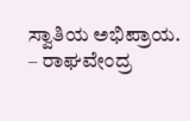ಸ್ವಾತಿಯ ಅಭಿಪ್ರಾಯ.
– ರಾಘವೇಂದ್ರ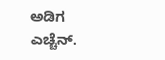ಅಡಿಗ ಎಚ್ಚೆನ್.